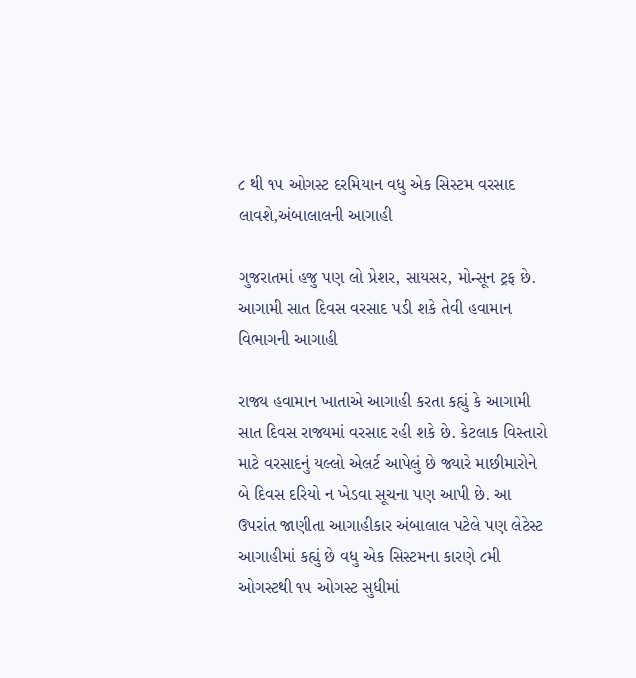૮ થી ૧૫ ઓગસ્ટ દરમિયાન વધુ એક સિસ્ટમ વરસાદ લાવશે,અંબાલાલની આગાહી

ગુજરાતમાં હજુ પણ લો પ્રેશર, સાયસર, મોન્સૂન ટ્રફ છે. આગામી સાત દિવસ વરસાદ પડી શકે તેવી હવામાન વિભાગની આગાહી

રાજ્ય હવામાન ખાતાએ આગાહી કરતા કહ્યું કે આગામી સાત દિવસ રાજ્યમાં વરસાદ રહી શકે છે. કેટલાક વિસ્તારો માટે વરસાદનું યલ્લો એલર્ટ આપેલું છે જ્યારે માછીમારોને બે દિવસ દરિયો ન ખેડવા સૂચના પણ આપી છે. આ ઉપરાંત જાણીતા આગાહીકાર અંબાલાલ પટેલે પણ લેટેસ્ટ આગાહીમાં કહ્યું છે વધુ એક સિસ્ટમના કારણે ૮મી ઓગસ્ટથી ૧૫ ઓગસ્ટ સુધીમાં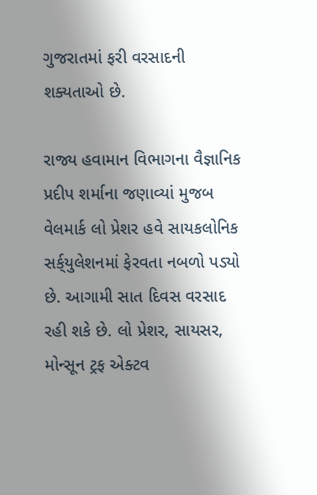ગુજરાતમાં ફરી વરસાદની શક્યતાઓ છે.

રાજ્ય હવામાન વિભાગના વૈજ્ઞાનિક પ્રદીપ શર્માના જણાવ્યાં મુજબ વેલમાર્ક લો પ્રેશર હવે સાયકલોનિક સર્ક્‌યુલેશનમાં ફેરવતા નબળો પડ્યો છે. આગામી સાત દિવસ વરસાદ રહી શકે છે. લો પ્રેશર, સાયસર, મોન્સૂન ટ્રફ એક્ટવ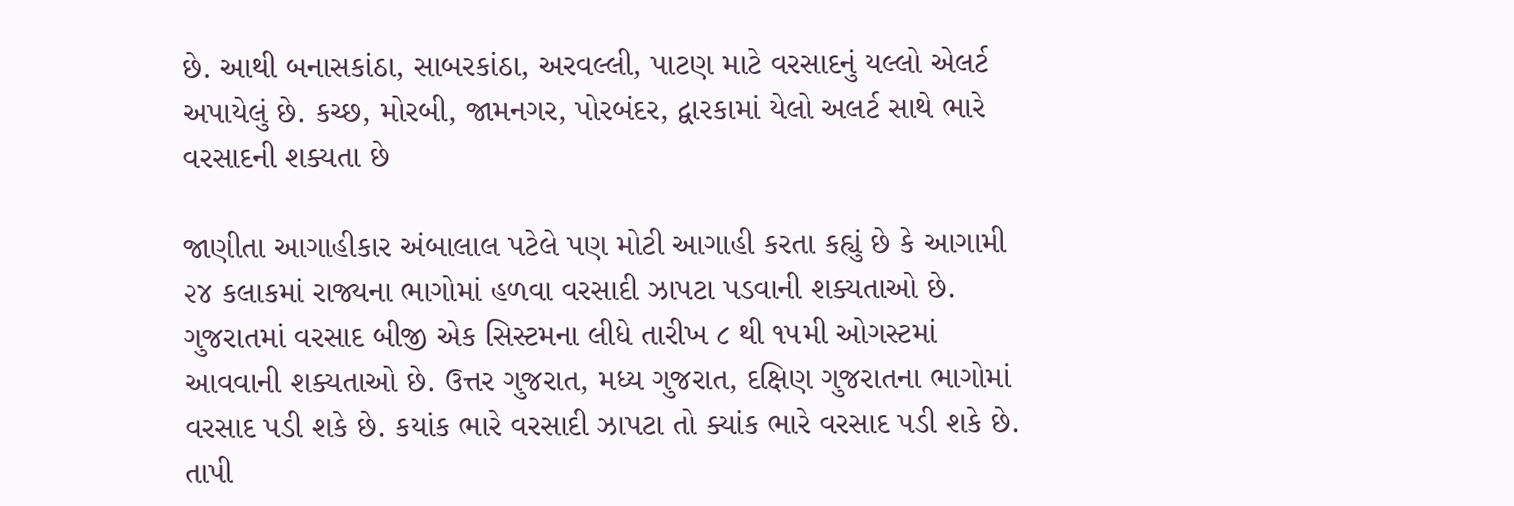છે. આથી બનાસકાંઠા, સાબરકાંઠા, અરવલ્લી, પાટણ માટે વરસાદનું યલ્લો એલર્ટ અપાયેલું છે. કચ્છ, મોરબી, જામનગર, પોરબંદર, દ્વારકામાં યેલો અલર્ટ સાથે ભારે વરસાદની શક્યતા છે

જાણીતા આગાહીકાર અંબાલાલ પટેલે પણ મોટી આગાહી કરતા કહ્યું છે કે આગામી ૨૪ કલાકમાં રાજ્યના ભાગોમાં હળવા વરસાદી ઝાપટા પડવાની શક્યતાઓ છે. ગુજરાતમાં વરસાદ બીજી એક સિસ્ટમના લીધે તારીખ ૮ થી ૧૫મી ઓગસ્ટમાં આવવાની શક્યતાઓ છે. ઉત્તર ગુજરાત, મધ્ય ગુજરાત, દક્ષિણ ગુજરાતના ભાગોમાં વરસાદ પડી શકે છે. કયાંક ભારે વરસાદી ઝાપટા તો ક્યાંક ભારે વરસાદ પડી શકે છે. તાપી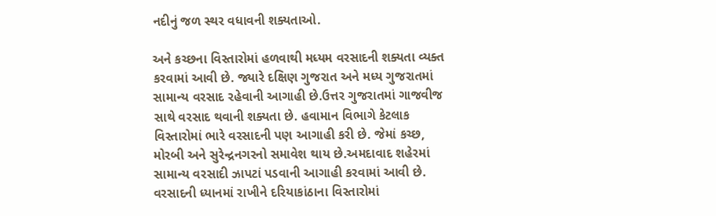નદીનું જળ સ્થર વધાવની શક્યતાઓ.

અને કચ્છના વિસ્તારોમાં હળવાથી મધ્યમ વરસાદની શક્યતા વ્યક્ત કરવામાં આવી છે. જ્યારે દક્ષિણ ગુજરાત અને મધ્ય ગુજરાતમાં સામાન્ય વરસાદ રહેવાની આગાહી છે.ઉત્તર ગુજરાતમાં ગાજવીજ સાથે વરસાદ થવાની શક્યતા છે. હવામાન વિભાગે કેટલાક વિસ્તારોમાં ભારે વરસાદની પણ આગાહી કરી છે. જેમાં કચ્છ, મોરબી અને સુરેન્દ્રનગરનો સમાવેશ થાય છે.અમદાવાદ શહેરમાં સામાન્ય વરસાદી ઝાપટાં પડવાની આગાહી કરવામાં આવી છે. વરસાદની ધ્યાનમાં રાખીને દરિયાકાંઠાના વિસ્તારોમાં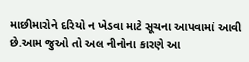માછીમારોને દરિયો ન ખેડવા માટે સૂચના આપવામાં આવી છે.આમ જુઓ તો અલ નીનોના કારણે આ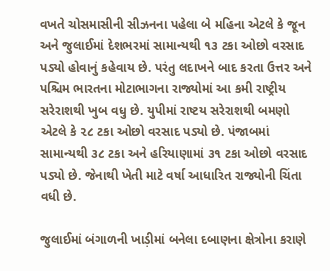વખતે ચોસમાસીની સીઝનના પહેલા બે મહિના એટલે કે જૂન અને જુલાઈમાં દેશભરમાં સામાન્યથી ૧૩ ટકા ઓછો વરસાદ પડ્યો હોવાનું કહેવાય છે. પરંતુ લદાખને બાદ કરતા ઉત્તર અને પશ્ચિમ ભારતના મોટાભાગના રાજ્યોમાં આ કમી રાષ્ટ્રીય સરેરાશથી ખુબ વધુ છે. યુપીમાં રાષ્ટય સરેરાશથી બમણો એટલે કે ૨૮ ટકા ઓછો વરસાદ પડ્યો છે. પંજાબમાં સામાન્યથી ૩૮ ટકા અને હરિયાણામાં ૩૧ ટકા ઓછો વરસાદ પડ્યો છે. જેનાથી ખેતી માટે વર્ષા આધારિત રાજ્યોની ચિંતા વધી છે.

જુલાઈમાં બંગાળની ખાડ઼ીમાં બનેલા દબાણના ક્ષેત્રોના કરાણે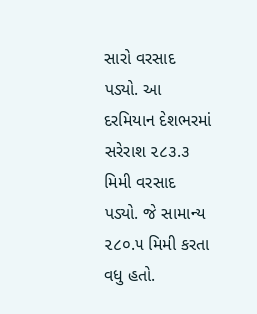સારો વરસાદ પડ્યો. આ દરમિયાન દેશભરમાં સરેરાશ ૨૮૩.૩ મિમી વરસાદ પડ્યો. જે સામાન્ય ૨૮૦.૫ મિમી કરતા વધુ હતો.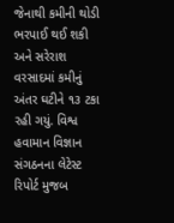જેનાથી કમીની થોડી ભરપાઈ થઈ શકી અને સરેરાશ વરસાદમાં કમીનું અંતર ઘટીને ૧૩ ટકા રહી ગયું. વિશ્વ હવામાન વિજ્ઞાન સંગઠનના લેટેસ્ટ રિપોર્ટ મુજબ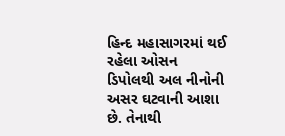હિન્દ મહાસાગરમાં થઈ રહેલા ઓસન ડિપોલથી અલ નીનોની અસર ઘટવાની આશા છે. તેનાથી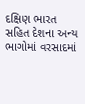દક્ષિણ ભારત સહિત દેશના અન્ય ભાગોમાં વરસાદમાં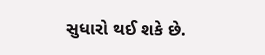સુધારો થઈ શકે છે.